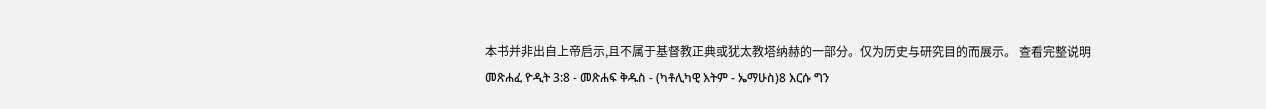本书并非出自上帝启示,且不属于基督教正典或犹太教塔纳赫的一部分。仅为历史与研究目的而展示。 查看完整说明 መጽሐፈ ዮዲት 3:8 - መጽሐፍ ቅዱስ - (ካቶሊካዊ እትም - ኤማሁስ)8 እርሱ ግን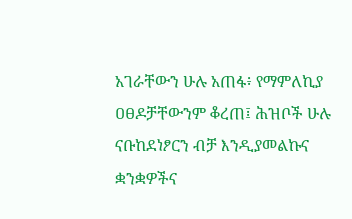አገራቸውን ሁሉ አጠፋ፥ የማምለኪያ ዐፀዶቻቸውንም ቆረጠ፤ ሕዝቦች ሁሉ ናቡከደነፆርን ብቻ እንዲያመልኩና ቋንቋዎችና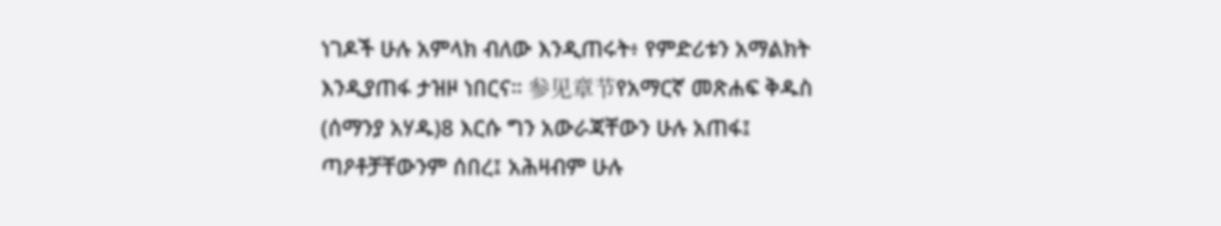ነገዶች ሁሉ አምላክ ብለው እንዲጠሩት፥ የምድሪቱን አማልክት እንዲያጠፋ ታዝዞ ነበርና። 参见章节የአማርኛ መጽሐፍ ቅዱስ (ሰማንያ አሃዱ)8 እርሱ ግን አውራጃቸውን ሁሉ አጠፋ፤ ጣዖቶቻቸውንም ሰበረ፤ አሕዛብም ሁሉ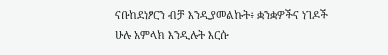ናቡከደነፆርን ብቻ እንዲያመልኩት፥ ቋንቋዎችና ነገዶች ሁሉ አምላክ እንዲሉት እርሱ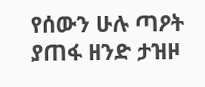የሰውን ሁሉ ጣዖት ያጠፋ ዘንድ ታዝዞ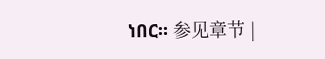ነበር። 参见章节 |